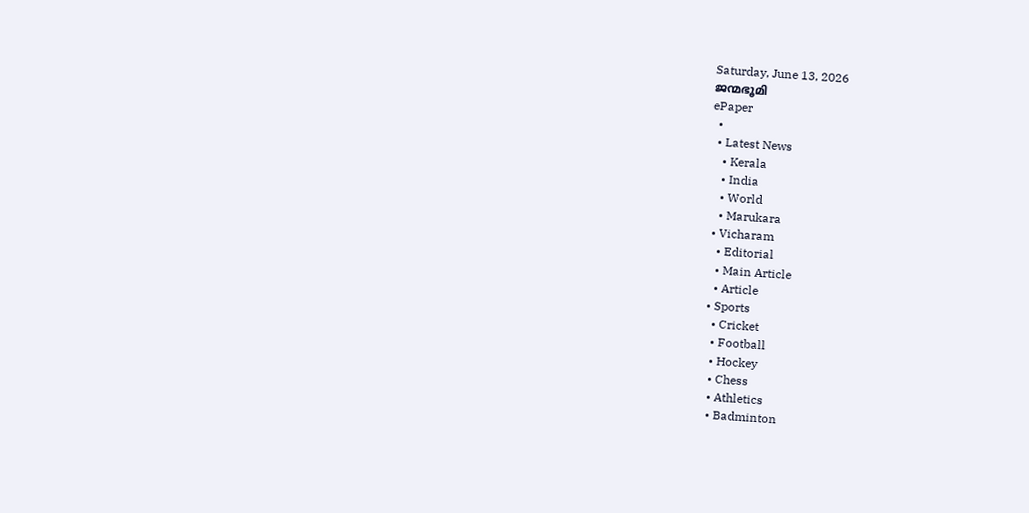Saturday, June 13, 2026
ജന്മഭൂമി
ePaper
  •
  • Latest News
    • Kerala
    • India
    • World
    • Marukara
  • Vicharam
    • Editorial
    • Main Article
    • Article
  • Sports
    • Cricket
    • Football
    • Hockey
    • Chess
    • Athletics
    • Badminton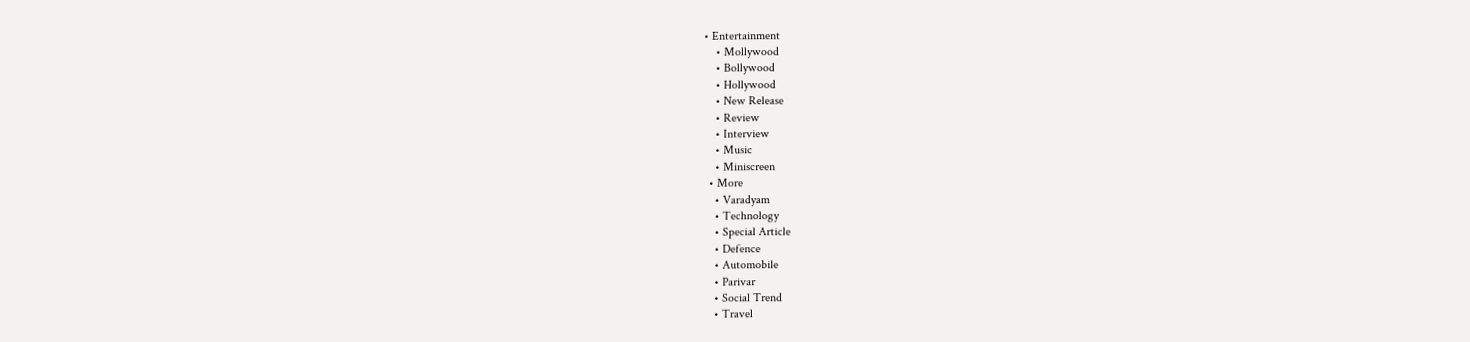• Entertainment
    • Mollywood
    • Bollywood
    • Hollywood
    • New Release
    • Review
    • Interview
    • Music
    • Miniscreen
  • More
    • Varadyam
    • Technology
    • Special Article
    • Defence
    • Automobile
    • Parivar
    • Social Trend
    • Travel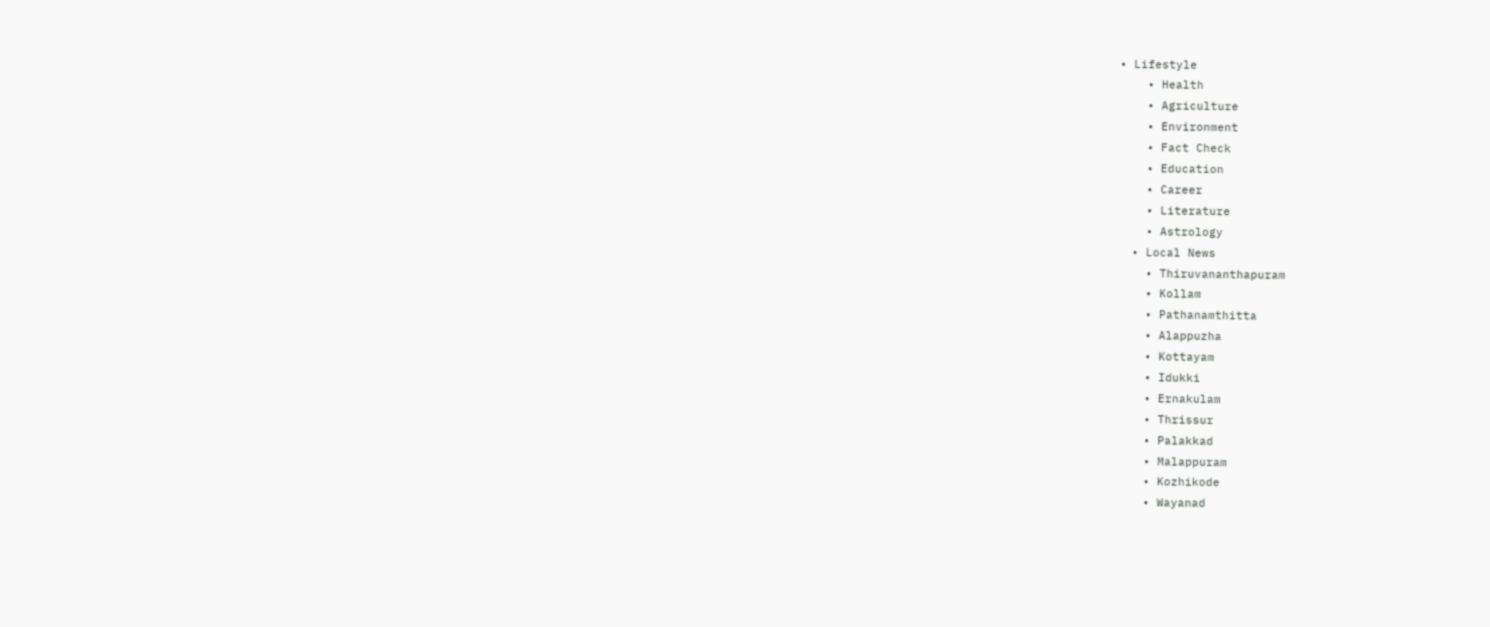• Lifestyle
    • Health
    • Agriculture
    • Environment
    • Fact Check
    • Education
    • Career
    • Literature
    • Astrology
  • Local News
    • Thiruvananthapuram
    • Kollam
    • Pathanamthitta
    • Alappuzha
    • Kottayam
    • Idukki
    • Ernakulam
    • Thrissur
    • Palakkad
    • Malappuram
    • Kozhikode
    • Wayanad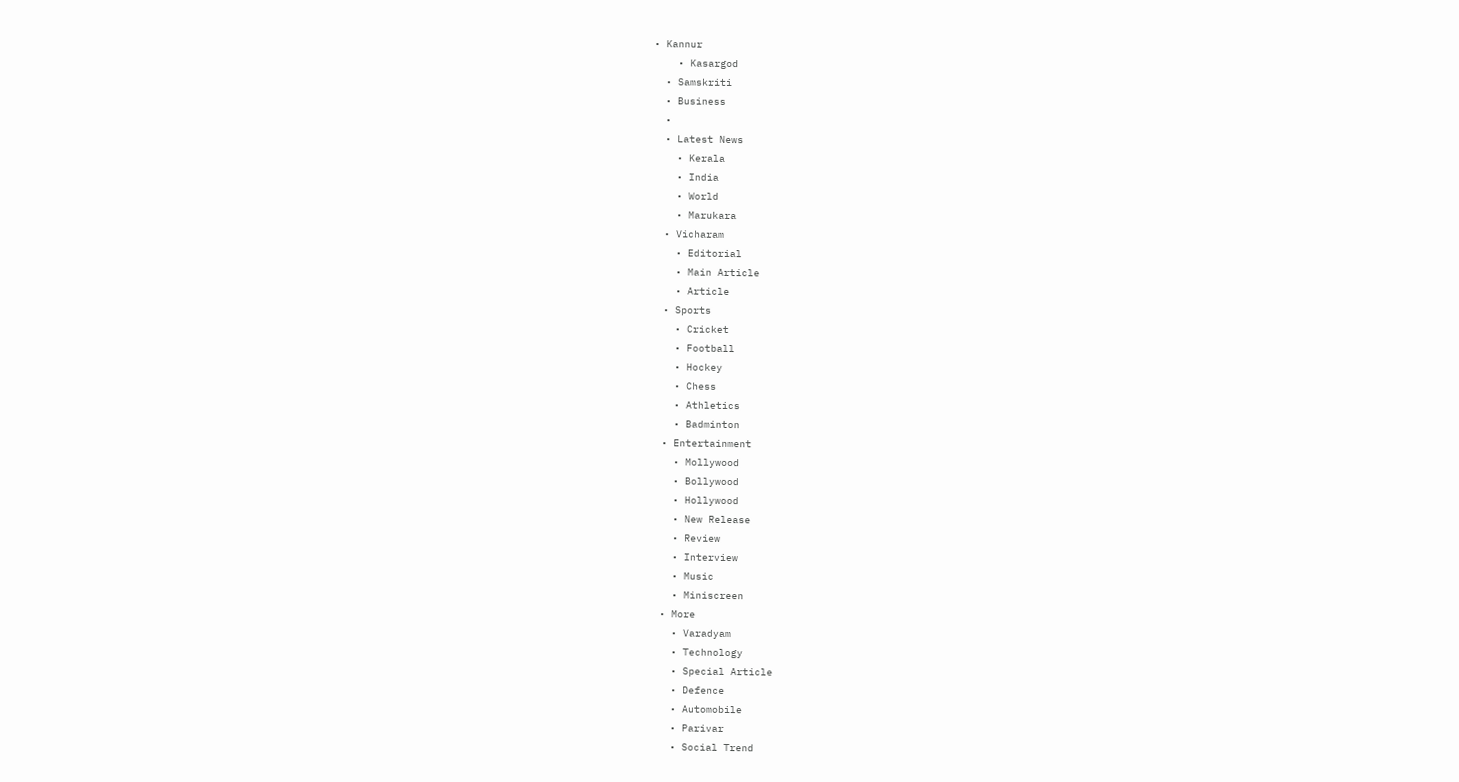• Kannur
    • Kasargod
  • Samskriti
  • Business
  •
  • Latest News
    • Kerala
    • India
    • World
    • Marukara
  • Vicharam
    • Editorial
    • Main Article
    • Article
  • Sports
    • Cricket
    • Football
    • Hockey
    • Chess
    • Athletics
    • Badminton
  • Entertainment
    • Mollywood
    • Bollywood
    • Hollywood
    • New Release
    • Review
    • Interview
    • Music
    • Miniscreen
  • More
    • Varadyam
    • Technology
    • Special Article
    • Defence
    • Automobile
    • Parivar
    • Social Trend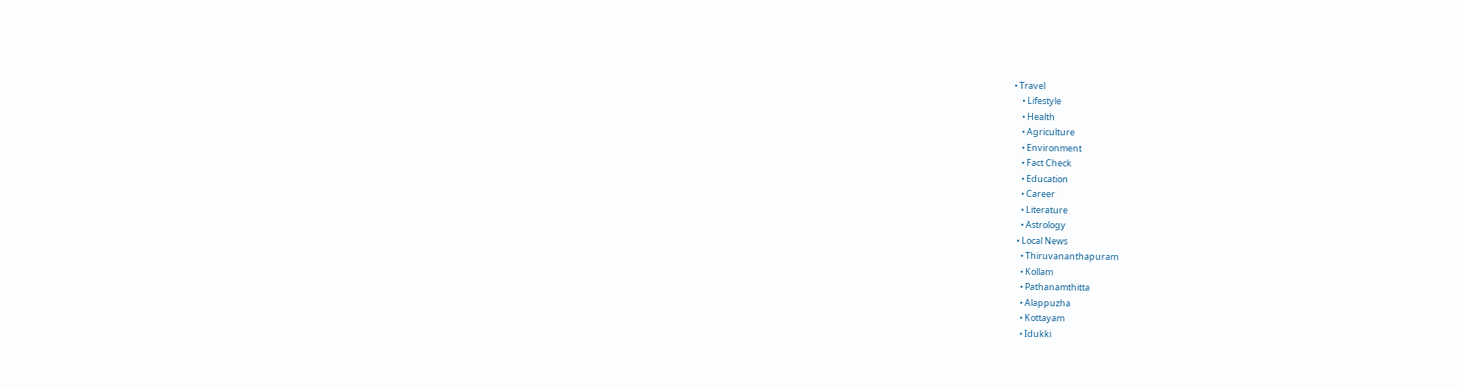• Travel
    • Lifestyle
    • Health
    • Agriculture
    • Environment
    • Fact Check
    • Education
    • Career
    • Literature
    • Astrology
  • Local News
    • Thiruvananthapuram
    • Kollam
    • Pathanamthitta
    • Alappuzha
    • Kottayam
    • Idukki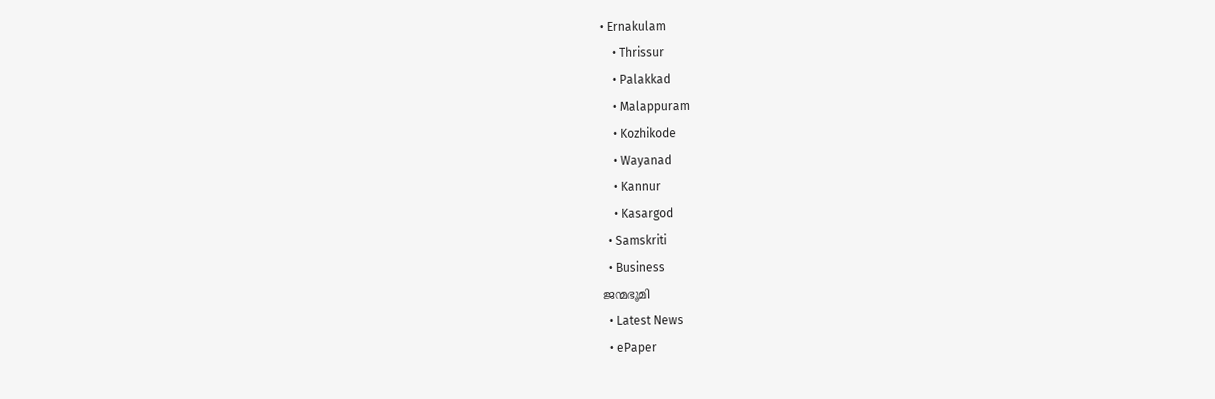• Ernakulam
    • Thrissur
    • Palakkad
    • Malappuram
    • Kozhikode
    • Wayanad
    • Kannur
    • Kasargod
  • Samskriti
  • Business
ജന്മഭൂമി
  • Latest News
  • ePaper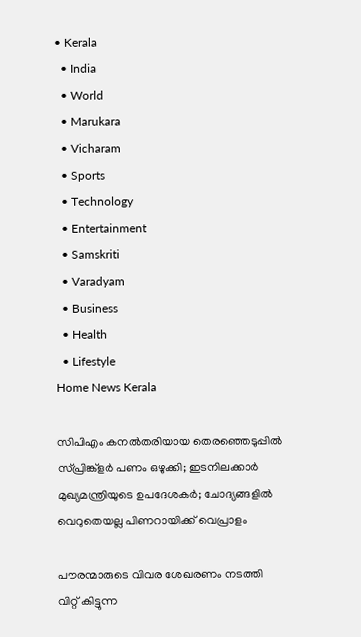• Kerala
  • India
  • World
  • Marukara
  • Vicharam
  • Sports
  • Technology
  • Entertainment
  • Samskriti
  • Varadyam
  • Business
  • Health
  • Lifestyle
Home News Kerala

സിപിഎം കനല്‍തരിയായ തെരഞ്ഞെടുപ്പില്‍ സ്പ്രിങ്ക്ളര്‍ പണം ഒഴുക്കി; ഇടനിലക്കാര്‍ മുഖ്യമന്ത്രിയുടെ ഉപദേശകര്‍; ചോദ്യങ്ങളില്‍ വെറുതെയല്ല പിണറായിക്ക് വെപ്രാളം

പൗരന്മാരുടെ വിവര ശേഖരണം നടത്തി വിറ്റ് കിട്ടുന്ന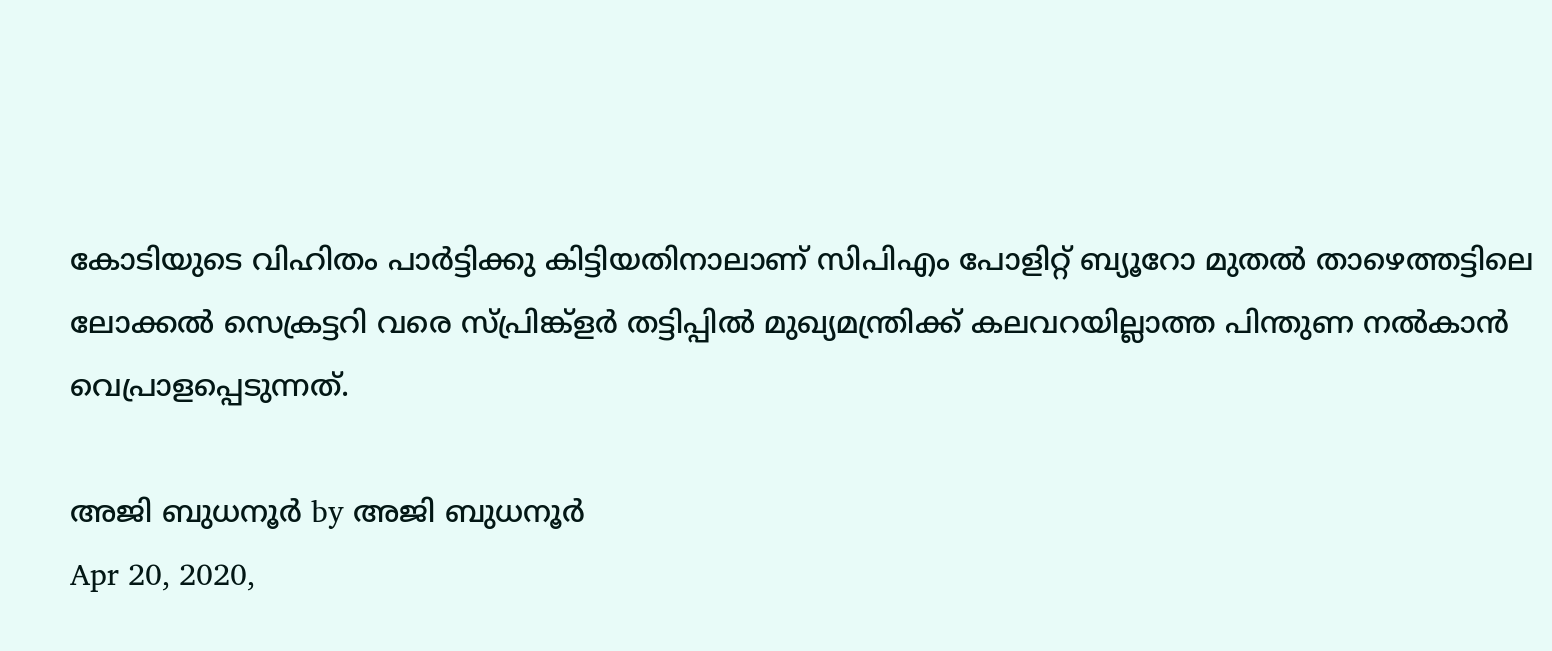കോടിയുടെ വിഹിതം പാര്‍ട്ടിക്കു കിട്ടിയതിനാലാണ് സിപിഎം പോളിറ്റ് ബ്യൂറോ മുതല്‍ താഴെത്തട്ടിലെ ലോക്കല്‍ സെക്രട്ടറി വരെ സ്പ്രിങ്ക്‌ളര്‍ തട്ടിപ്പില്‍ മുഖ്യമന്ത്രിക്ക് കലവറയില്ലാത്ത പിന്തുണ നല്‍കാന്‍ വെപ്രാളപ്പെടുന്നത്.

അജി ബുധനൂര്‍ by അജി ബുധനൂര്‍
Apr 20, 2020,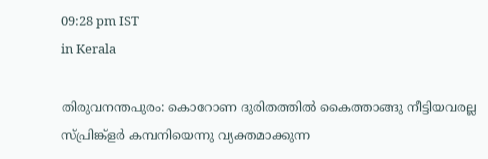09:28 pm IST
in Kerala

തിരുവനന്തപുരം: കൊറോണ ദുരിതത്തില്‍ കൈത്താങ്ങു നീട്ടിയവരല്ല സ്പ്രിങ്ക്‌ളര്‍ കമ്പനിയെന്നു വ്യക്തമാക്കുന്ന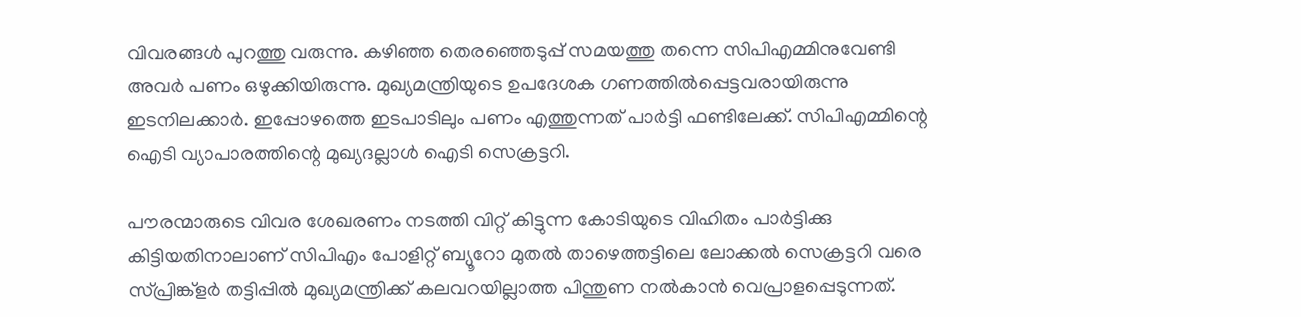വിവരങ്ങള്‍ പുറത്തു വരുന്നു. കഴിഞ്ഞ തെരഞ്ഞെടുപ്പ് സമയത്തു തന്നെ സിപിഎമ്മിനുവേണ്ടി അവര്‍ പണം ഒഴുക്കിയിരുന്നു. മുഖ്യമന്ത്രിയുടെ ഉപദേശക ഗണത്തില്‍പ്പെട്ടവരായിരുന്നു ഇടനിലക്കാര്‍. ഇപ്പോഴത്തെ ഇടപാടിലും പണം എത്തുന്നത് പാര്‍ട്ടി ഫണ്ടിലേക്ക്. സിപിഎമ്മിന്റെ ഐടി വ്യാപാരത്തിന്റെ മുഖ്യദല്ലാള്‍ ഐടി സെക്രട്ടറി.

പൗരന്മാരുടെ വിവര ശേഖരണം നടത്തി വിറ്റ് കിട്ടുന്ന കോടിയുടെ വിഹിതം പാര്‍ട്ടിക്കു കിട്ടിയതിനാലാണ് സിപിഎം പോളിറ്റ് ബ്യൂറോ മുതല്‍ താഴെത്തട്ടിലെ ലോക്കല്‍ സെക്രട്ടറി വരെ സ്പ്രിങ്ക്‌ളര്‍ തട്ടിപ്പില്‍ മുഖ്യമന്ത്രിക്ക് കലവറയില്ലാത്ത പിന്തുണ നല്‍കാന്‍ വെപ്രാളപ്പെടുന്നത്.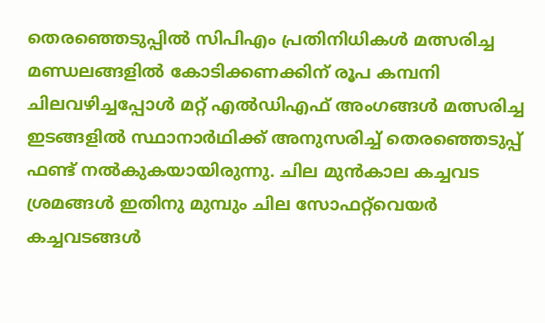തെരഞ്ഞെടുപ്പില്‍ സിപിഎം പ്രതിനിധികള്‍ മത്സരിച്ച മണ്ഡലങ്ങളില്‍ കോടിക്കണക്കിന് രൂപ കമ്പനി ചിലവഴിച്ചപ്പോള്‍ മറ്റ് എല്‍ഡിഎഫ് അംഗങ്ങള്‍ മത്സരിച്ച ഇടങ്ങളില്‍ സ്ഥാനാര്‍ഥിക്ക് അനുസരിച്ച് തെരഞ്ഞെടുപ്പ് ഫണ്ട് നല്‍കുകയായിരുന്നു. ചില മുന്‍കാല കച്ചവട ശ്രമങ്ങള്‍ ഇതിനു മുമ്പും ചില സോഫറ്റ്‌വെയര്‍ കച്ചവടങ്ങള്‍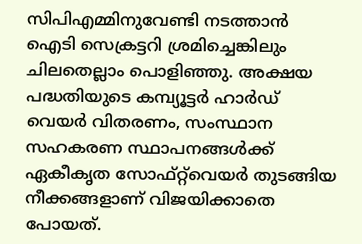സിപിഎമ്മിനുവേണ്ടി നടത്താന്‍ ഐടി സെക്രട്ടറി ശ്രമിച്ചെങ്കിലും ചിലതെല്ലാം പൊളിഞ്ഞു. അക്ഷയ പദ്ധതിയുടെ കമ്പ്യൂട്ടര്‍ ഹാര്‍ഡ് വെയര്‍ വിതരണം, സംസ്ഥാന സഹകരണ സ്ഥാപനങ്ങള്‍ക്ക് ഏകീകൃത സോഫ്റ്റ്‌വെയര്‍ തുടങ്ങിയ നീക്കങ്ങളാണ് വിജയിക്കാതെ പോയത്.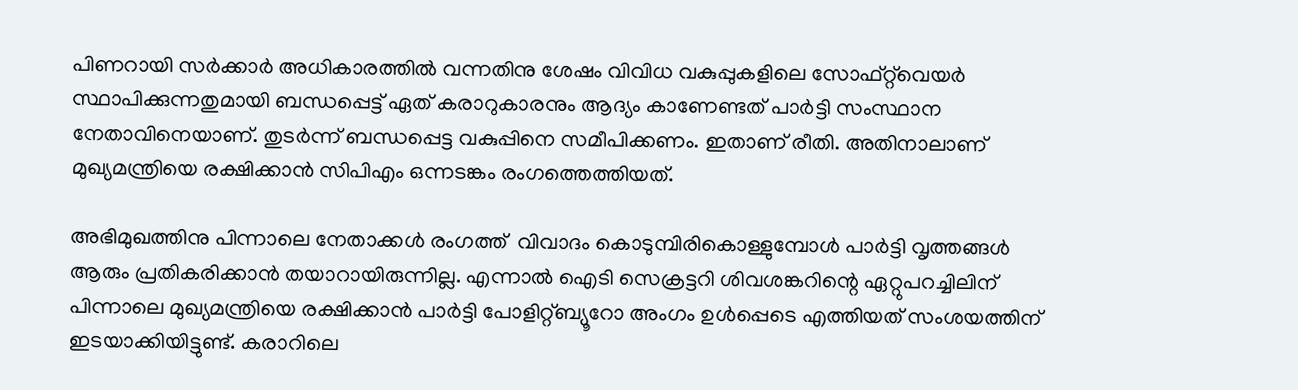പിണറായി സര്‍ക്കാര്‍ അധികാരത്തില്‍ വന്നതിനു ശേഷം വിവിധ വകുപ്പുകളിലെ സോഫ്റ്റ്‌വെയര്‍ സ്ഥാപിക്കുന്നതുമായി ബന്ധപ്പെട്ട് ഏത് കരാറുകാരനും ആദ്യം കാണേണ്ടത് പാര്‍ട്ടി സംസ്ഥാന നേതാവിനെയാണ്. തുടര്‍ന്ന് ബന്ധപ്പെട്ട വകുപ്പിനെ സമീപിക്കണം. ഇതാണ് രീതി. അതിനാലാണ് മുഖ്യമന്ത്രിയെ രക്ഷിക്കാന്‍ സിപിഎം ഒന്നടങ്കം രംഗത്തെത്തിയത്.

അഭിമുഖത്തിനു പിന്നാലെ നേതാക്കള്‍ രംഗത്ത്  വിവാദം കൊടുമ്പിരികൊള്ളുമ്പോള്‍ പാര്‍ട്ടി വൃത്തങ്ങള്‍ ആരും പ്രതികരിക്കാന്‍ തയാറായിരുന്നില്ല. എന്നാല്‍ ഐടി സെക്രട്ടറി ശിവശങ്കറിന്റെ ഏറ്റുപറച്ചിലിന് പിന്നാലെ മുഖ്യമന്ത്രിയെ രക്ഷിക്കാന്‍ പാര്‍ട്ടി പോളിറ്റ്ബ്യൂറോ അംഗം ഉള്‍പ്പെടെ എത്തിയത് സംശയത്തിന് ഇടയാക്കിയിട്ടുണ്ട്. കരാറിലെ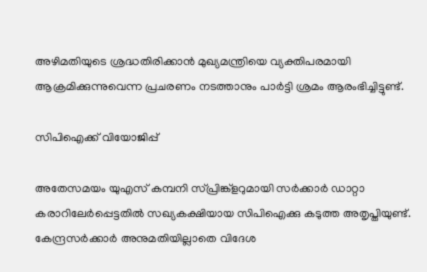അഴിമതിയുടെ ശ്രദ്ധതിരിക്കാന്‍ മുഖ്യമന്ത്രിയെ വ്യക്തിപരമായി ആക്രമിക്കുന്നുവെന്ന പ്രചരണം നടത്താനും പാര്‍ട്ടി ശ്രമം ആരംഭിച്ചിട്ടുണ്ട്.

സിപിഐക്ക് വിയോജിപ്പ്

അതേസമയം യുഎസ് കമ്പനി സ്പ്രിങ്ക്‌ളറുമായി സര്‍ക്കാര്‍ ഡാറ്റാ കരാറിലേര്‍പ്പെട്ടതില്‍ സഖ്യകക്ഷിയായ സിപിഐക്കു കടുത്ത അതൃപ്തിയുണ്ട്. കേന്ദ്രസര്‍ക്കാര്‍ അനുമതിയില്ലാതെ വിദേശ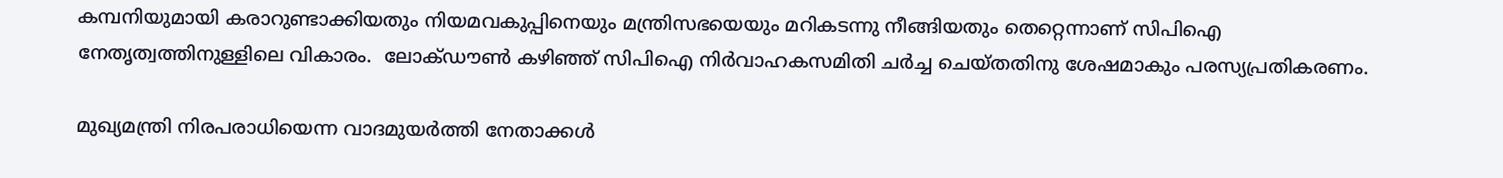കമ്പനിയുമായി കരാറുണ്ടാക്കിയതും നിയമവകുപ്പിനെയും മന്ത്രിസഭയെയും മറികടന്നു നീങ്ങിയതും തെറ്റെന്നാണ് സിപിഐ നേതൃത്വത്തിനുള്ളിലെ വികാരം.  ലോക്ഡൗണ്‍ കഴിഞ്ഞ് സിപിഐ നിര്‍വാഹകസമിതി ചര്‍ച്ച ചെയ്തതിനു ശേഷമാകും പരസ്യപ്രതികരണം.

മുഖ്യമന്ത്രി നിരപരാധിയെന്ന വാദമുയര്‍ത്തി നേതാക്കള്‍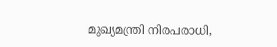മുഖ്യമന്ത്രി നിരപരാധി,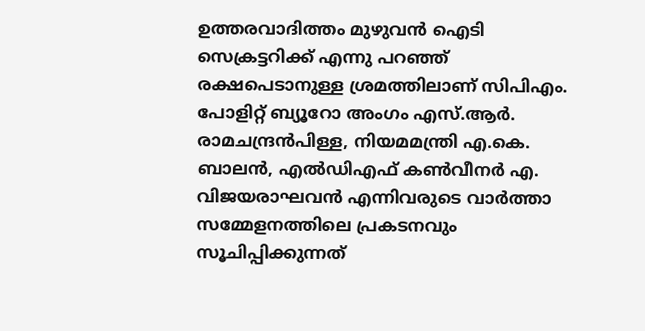ഉത്തരവാദിത്തം മുഴുവന്‍ ഐടി സെക്രട്ടറിക്ക് എന്നു പറഞ്ഞ് രക്ഷപെടാനുള്ള ശ്രമത്തിലാണ് സിപിഎം. പോളിറ്റ് ബ്യൂറോ അംഗം എസ്.ആര്‍. രാമചന്ദ്രന്‍പിള്ള, നിയമമന്ത്രി എ.കെ. ബാലന്‍, എല്‍ഡിഎഫ് കണ്‍വീനര്‍ എ. വിജയരാഘവന്‍ എന്നിവരുടെ വാര്‍ത്താ സമ്മേളനത്തിലെ പ്രകടനവും സൂചിപ്പിക്കുന്നത്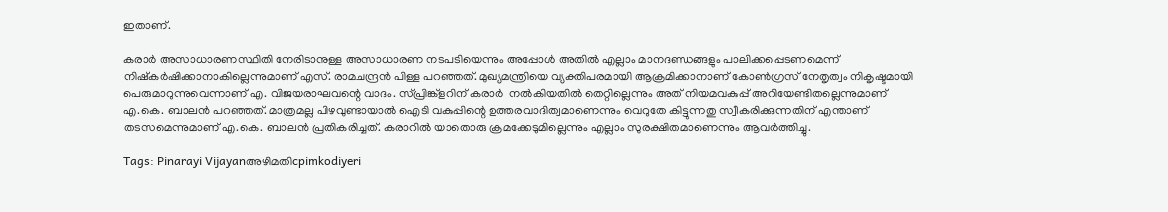ഇതാണ്.

കരാര്‍ അസാധാരണസ്ഥിതി നേരിടാനുള്ള അസാധാരണ നടപടിയെന്നും അപ്പോള്‍ അതില്‍ എല്ലാം മാനദണ്ഡങ്ങളും പാലിക്കപ്പെടണമെന്ന് നിഷ്‌കര്‍ഷിക്കാനാകില്ലെന്നുമാണ് എസ്. രാമചന്ദ്രന്‍ പിള്ള പറഞ്ഞത്. മുഖ്യമന്ത്രിയെ വ്യക്തിപരമായി ആക്രമിക്കാനാണ് കോണ്‍ഗ്രസ് നേതൃത്വം നികൃഷ്ടമായി പെരുമാറുന്നുവെന്നാണ് എ. വിജയരാഘവന്റെ വാദം. സ്പ്രിങ്ക്‌ളറിന് കരാര്‍  നല്‍കിയതില്‍ തെറ്റില്ലെന്നും അത് നിയമവകുപ്പ് അറിയേണ്ടിതല്ലെന്നുമാണ് എ.കെ. ബാലന്‍ പറഞ്ഞത്. മാത്രമല്ല പിഴവുണ്ടായാല്‍ ഐടി വകുപ്പിന്റെ ഉത്തരവാദിത്വമാണെന്നും വെറുതേ കിട്ടുന്നതു സ്വീകരിക്കുന്നതിന് എന്താണ് തടസമെന്നുമാണ് എ.കെ. ബാലന്‍ പ്രതികരിച്ചത്. കരാറില്‍ യാതൊരു ക്രമക്കേടുമില്ലെന്നും എല്ലാം സുരക്ഷിതമാണെന്നും ആവര്‍ത്തിച്ചു.

Tags: Pinarayi Vijayanഅഴിമതിcpimkodiyeri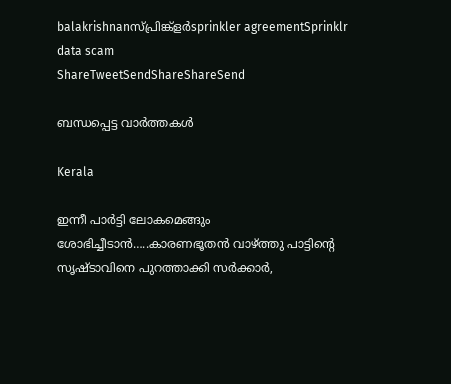balakrishnanസ്പ്രിങ്ക്ളര്‍sprinkler agreementSprinklr data scam
ShareTweetSendShareShareSend

ബന്ധപ്പെട്ട വാര്‍ത്തകള്‍

Kerala

ഇന്നീ പാർട്ടി ലോകമെങ്ങും ശോഭിച്ചീടാൻ…..കാരണഭൂതൻ വാഴ്‌ത്തു പാട്ടിന്റെ സൃഷ്ടാവിനെ പുറത്താക്കി സർക്കാർ,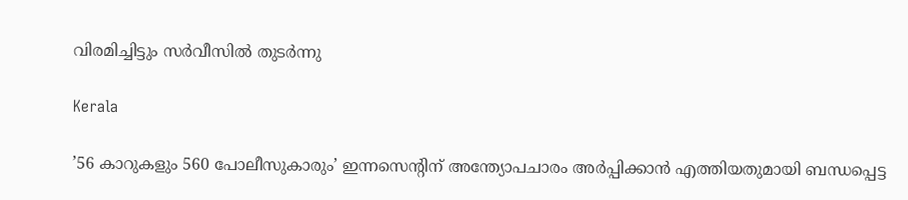വിരമിച്ചിട്ടും സർവീസിൽ തുടർന്നു

Kerala

’56 കാറുകളും 560 പോലീസുകാരും’ ഇന്നസെന്റിന് അന്ത്യോപചാരം അർപ്പിക്കാൻ എത്തിയതുമായി ബന്ധപ്പെട്ട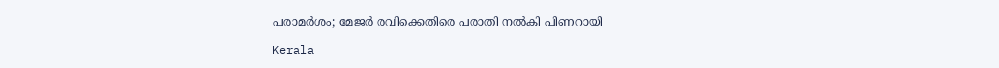പരാമർശം; മേജ‍ർ രവിക്കെതിരെ പരാതി നൽകി പിണറായി

Kerala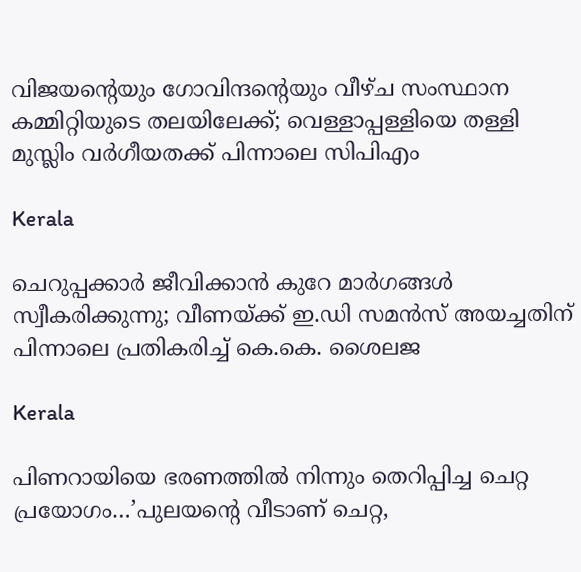വിജയന്റെയും ഗോവിന്ദന്റെയും വീഴ്ച സംസ്ഥാന കമ്മിറ്റിയുടെ തലയിലേക്ക്; വെള്ളാപ്പള്ളിയെ തള്ളി മുസ്ലിം വര്‍ഗീയതക്ക് പിന്നാലെ സിപിഎം

Kerala

ചെറുപ്പക്കാർ ജീവിക്കാൻ കുറേ മാർഗങ്ങൾ സ്വീകരിക്കുന്നു; വീണയ്‌ക്ക് ഇ.ഡി സമൻസ് അയച്ചതിന് പിന്നാലെ പ്രതികരിച്ച് കെ.കെ. ശൈലജ

Kerala

പിണറായിയെ ഭരണത്തില്‍ നിന്നും തെറിപ്പിച്ച ചെറ്റ പ്രയോഗം…’പുലയന്റെ വീടാണ് ചെറ്റ,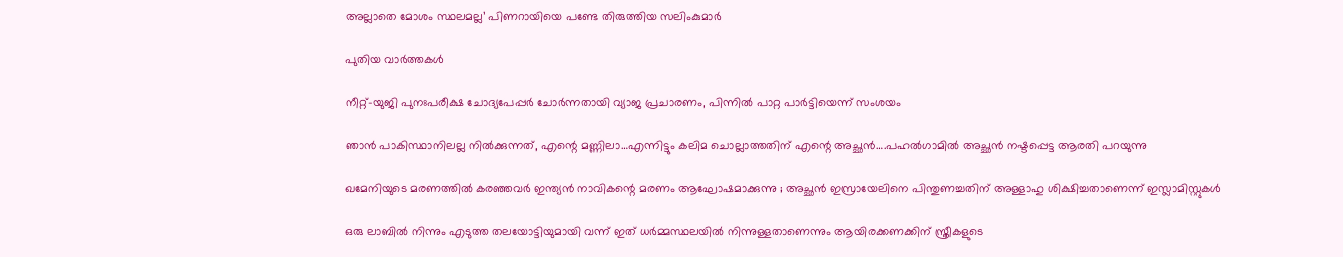അല്ലാതെ മോശം സ്ഥലമല്ല’ പിണറായിയെ പണ്ടേ തിരുത്തിയ സലിംകുമാര്‍

പുതിയ വാര്‍ത്തകള്‍

നീറ്റ്-യുജി പുനഃപരീക്ഷ ചോദ്യപേപ്പര്‍ ചോര്‍ന്നതായി വ്യാജ പ്രചാരണം, പിന്നില്‍ പാറ്റ പാര്‍ട്ടിയെന്ന് സംശയം

ഞാന്‍ പാകിസ്ഥാനിലല്ല നില്‍ക്കുന്നത്, എന്റെ മണ്ണിലാ…എന്നിട്ടും കലിമ ചൊല്ലാത്തതിന് എന്റെ അച്ഛന്‍….പഹല്‍ഗാമില്‍ അച്ഛന്‍ നഷ്ടപ്പെട്ട ആരതി പറയുന്നു

ഖമേനിയുടെ മരണത്തിൽ കരഞ്ഞവർ ഇന്ത്യൻ നാവികന്റെ മരണം ആഘോഷമാക്കുന്നു ; അച്ഛൻ ഇസ്രായേലിനെ പിന്തുണച്ചതിന് അള്ളാഹു ശിക്ഷിച്ചതാണെന്ന് ഇസ്ലാമിസ്റ്റുകൾ

ഒരു ലാബില്‍ നിന്നും എടുത്ത തലയോട്ടിയുമായി വന്ന് ഇത് ധര്‍മ്മസ്ഥലയില്‍ നിന്നുള്ളതാണെന്നും ആയിരക്കണക്കിന് സ്ത്രീകളുടെ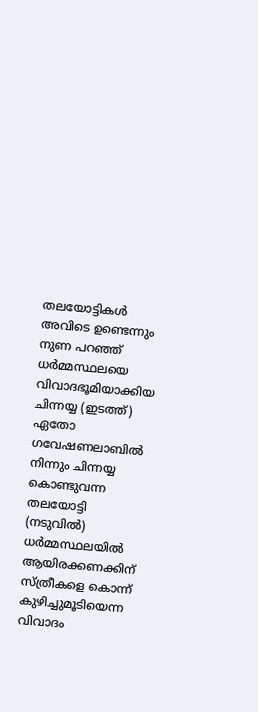തലയോട്ടികള്‍ അവിടെ ഉണ്ടെന്നും നുണ പറഞ്ഞ് ധര്‍മ്മസ്ഥലയെ വിവാദഭൂമിയാക്കിയ ചിന്നയ്യ (ഇടത്ത്) ഏതോ ഗവേഷണലാബില്‍ നിന്നും ചിന്നയ്യ കൊണ്ടുവന്ന തലയോട്ടി (നടുവില്‍) ധര്‍മ്മസ്ഥലയില്‍ ആയിരക്കണക്കിന് സ്ത്രീകളെ കൊന്ന് കുഴിച്ചുമൂടിയെന്ന വിവാദം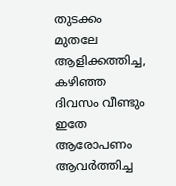തുടക്കം മുതലേ ആളിക്കത്തിച്ച, കഴിഞ്ഞ ദിവസം വീണ്ടും ഇതേ ആരോപണം ആവര്‍ത്തിച്ച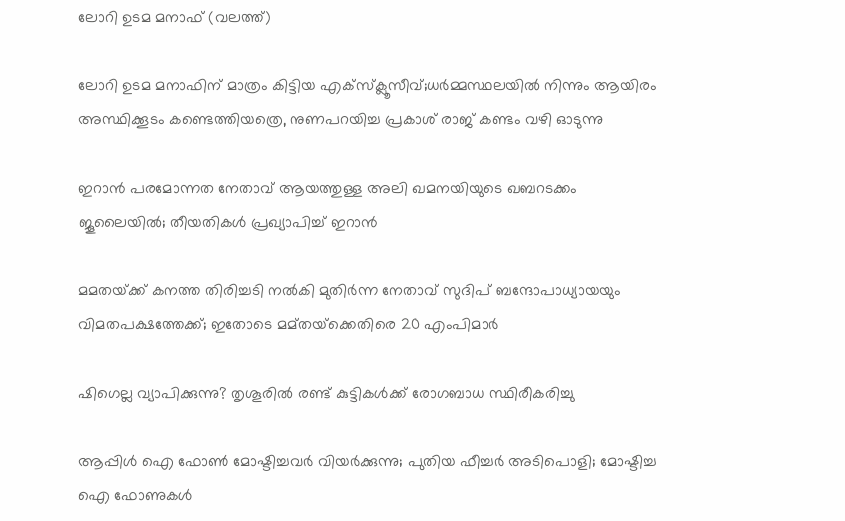ലോറി ഉടമ മനാഫ് (വലത്ത്)

ലോറി ഉടമ മനാഫിന് മാത്രം കിട്ടിയ എക്സ്ക്ലൂസീവ്;ധര്‍മ്മസ്ഥലയില്‍ നിന്നും ആയിരം അസ്ഥിക്കൂടം കണ്ടെത്തിയത്രെ, നുണപറയിച്ച പ്രകാശ് രാജ് കണ്ടം വഴി ഓടുന്നു

ഇറാൻ പരമോന്നത നേതാവ് ആയത്തുള്ള അലി ഖമനയിയുടെ ഖബറടക്കം ജൂലൈയിൽ; തീയതികൾ പ്രഖ്യാപിച്ച് ഇറാൻ

മമതയ്‌ക്ക് കനത്ത തിരിച്ചടി നൽകി മുതിർന്ന നേതാവ് സുദിപ് ബന്ദോപാധ്യായയും വിമതപക്ഷത്തേക്ക്; ഇതോടെ മമ്‌തയ്‌ക്കെതിരെ 20 എംപിമാർ

ഷിഗെല്ല വ്യാപിക്കുന്നു? തൃശൂരിൽ രണ്ട് കുട്ടികള്‍ക്ക് രോഗബാധ സ്ഥിരീകരിച്ചു

ആപ്പിള്‍ ഐ ഫോണ്‍ മോഷ്ടിച്ചവര്‍ വിയര്‍ക്കുന്നു; പുതിയ ഫീച്ചര്‍ അടിപൊളി; മോഷ്ടിച്ച ഐ ഫോണുകള്‍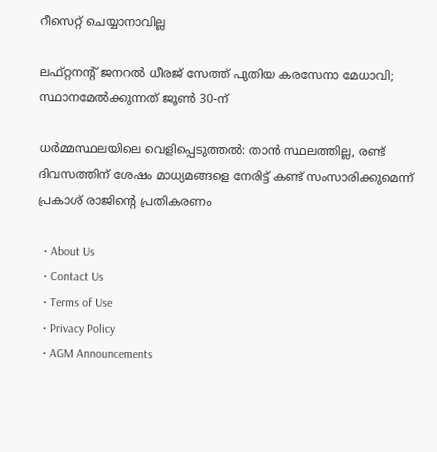റീസെറ്റ് ചെയ്യാനാവില്ല

ലഫ്റ്റനന്റ് ജനറൽ ധീരജ് സേത്ത് പുതിയ കരസേനാ മേധാവി; സ്ഥാനമേൽക്കുന്നത് ജൂൺ 30-ന്

ധർമ്മസ്ഥലയിലെ വെളിപ്പെടുത്തൽ: താൻ സ്ഥലത്തില്ല, രണ്ട് ദിവസത്തിന് ശേഷം മാധ്യമങ്ങളെ നേരിട്ട് കണ്ട് സംസാരിക്കുമെന്ന് പ്രകാശ് രാജിന്റെ പ്രതികരണം

  • About Us
  • Contact Us
  • Terms of Use
  • Privacy Policy
  • AGM Announcements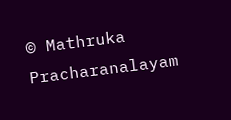© Mathruka Pracharanalayam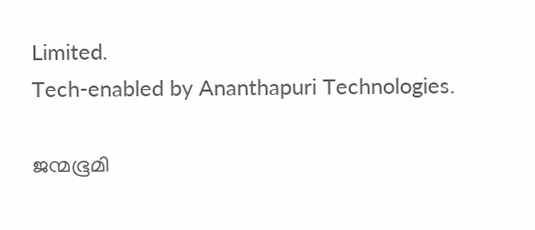Limited.
Tech-enabled by Ananthapuri Technologies.

ജന്മഭൂമി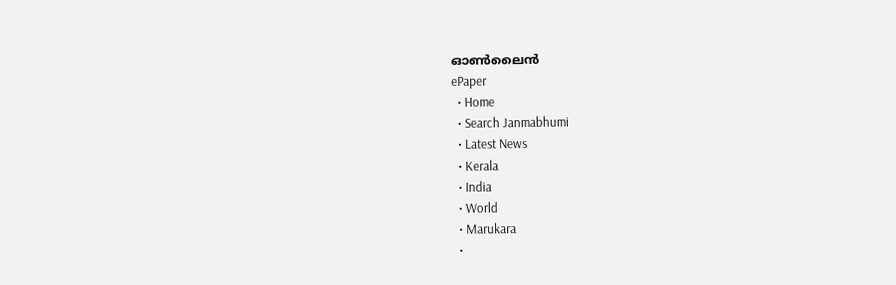ഓണ്‍ലൈന്‍
ePaper
  • Home
  • Search Janmabhumi
  • Latest News
  • Kerala
  • India
  • World
  • Marukara
  •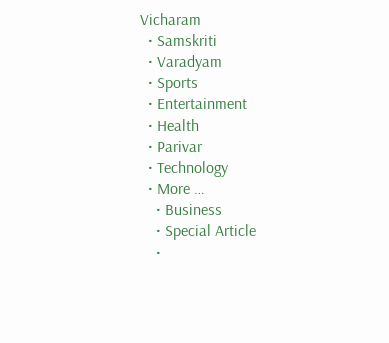Vicharam
  • Samskriti
  • Varadyam
  • Sports
  • Entertainment
  • Health
  • Parivar
  • Technology
  • More …
    • Business
    • Special Article
    •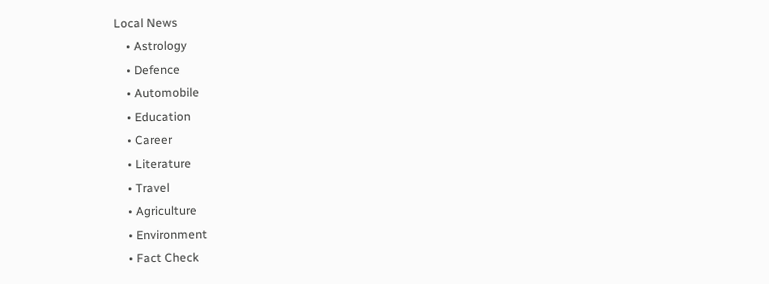Local News
    • Astrology
    • Defence
    • Automobile
    • Education
    • Career
    • Literature
    • Travel
    • Agriculture
    • Environment
    • Fact Check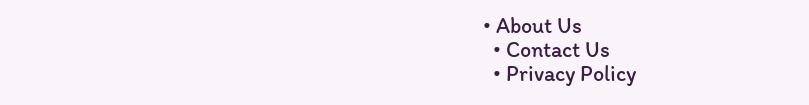• About Us
  • Contact Us
  • Privacy Policy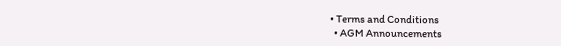• Terms and Conditions
  • AGM Announcements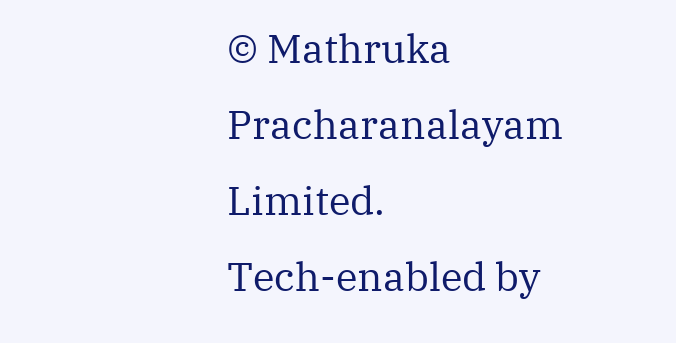© Mathruka Pracharanalayam Limited.
Tech-enabled by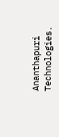Ananthapuri Technologies.